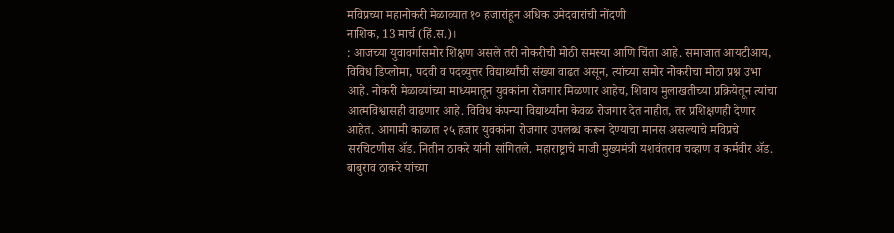मविप्रच्या महानोकरी मेळाव्यात १० हजारांहून अधिक उमेदवारांची नोंदणी
नाशिक, 13 मार्च (हिं.स.)।
: आजच्या युवावर्गासमोर शिक्षण असले तरी नोकरीची मोठी समस्या आणि चिंता आहे. समाजात आयटीआय, विविध डिप्लोमा, पदवी व पदव्युत्तर विद्यार्थ्यांची संख्या वाढत असून, त्यांच्या समोर नोकरीचा मोठा प्रश्न उभा आहे. नोकरी मेळाव्यांच्या माध्यमातून युवकांना रोजगार मिळणार आहेच, शिवाय मुलाखतीच्या प्रक्रियेतून त्यांचा आत्मविश्वासही वाढणार आहे. विविध कंपन्या विद्यार्थ्यांना केवळ रोजगार देत नाहीत, तर प्रशिक्षणही देणार आहेत. आगामी काळात २५ हजार युवकांना रोजगार उपलब्ध करून देण्याचा मानस असल्याचे मविप्रचे सरचिटणीस ॲड. नितीन ठाकरे यांनी सांगितले. महाराष्ट्राचे माजी मुख्यमंत्री यशवंतराव चव्हाण व कर्मवीर ॲड. बाबुराव ठाकरे यांच्या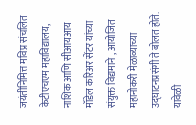जयंतीनिमित्त मविप्र संचलित केटीएचएम महाविद्यालय, नाशिक आणि सीआयआय मॉडेल करिअर सेंटर यांच्या संयुक्त विद्यमाने , आयोजित महानोकरी मेळाव्याच्या उद्घाटनप्रसंगी ते बोलत होते.
यावेळी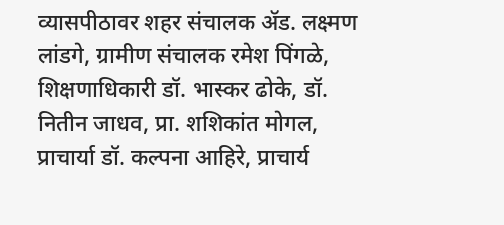व्यासपीठावर शहर संचालक ॲड. लक्ष्मण लांडगे, ग्रामीण संचालक रमेश पिंगळे, शिक्षणाधिकारी डॉ. भास्कर ढोके, डॉ. नितीन जाधव, प्रा. शशिकांत मोगल, प्राचार्या डॉ. कल्पना आहिरे, प्राचार्य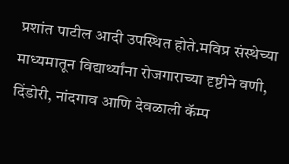प्रशांत पाटील आदी उपस्थित होते.मविप्र संस्थेच्या माध्यमातून विद्यार्थ्यांना रोजगाराच्या दृष्टीने वणी, दिंडोरी, नांदगाव आणि देवळाली कॅम्प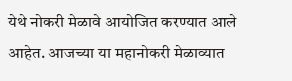येथे नोकरी मेळावे आयोजित करण्यात आले आहेत. आजच्या या महानोकरी मेळाव्यात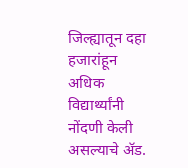जिल्ह्यातून दहा हजारांहून अधिक विद्यार्थ्यांनी नोंदणी केली असल्याचे ॲड.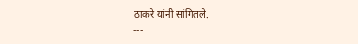ठाकरे यांनी सांगितले.
---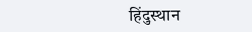हिंदुस्थान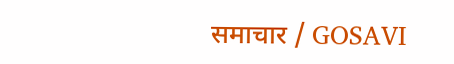समाचार / GOSAVI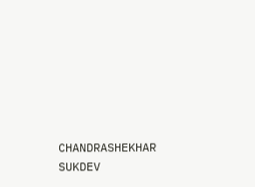CHANDRASHEKHAR SUKDEV